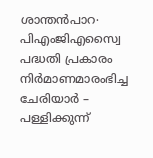ശാന്തൻപാറ∙ പിഎംജിഎസ്വൈ പദ്ധതി പ്രകാരം നിർമാണമാരംഭിച്ച ചേരിയാർ – പള്ളിക്കുന്ന്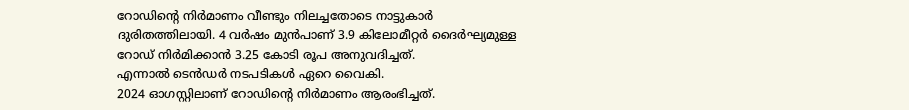റോഡിന്റെ നിർമാണം വീണ്ടും നിലച്ചതോടെ നാട്ടുകാർ ദുരിതത്തിലായി. 4 വർഷം മുൻപാണ് 3.9 കിലോമീറ്റർ ദൈർഘ്യമുള്ള റോഡ് നിർമിക്കാൻ 3.25 കോടി രൂപ അനുവദിച്ചത്.
എന്നാൽ ടെൻഡർ നടപടികൾ ഏറെ വൈകി.
2024 ഓഗസ്റ്റിലാണ് റോഡിന്റെ നിർമാണം ആരംഭിച്ചത്.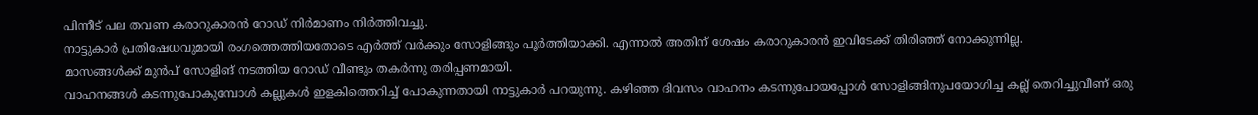പിന്നീട് പല തവണ കരാറുകാരൻ റോഡ് നിർമാണം നിർത്തിവച്ചു.
നാട്ടുകാർ പ്രതിഷേധവുമായി രംഗത്തെത്തിയതോടെ എർത്ത് വർക്കും സോളിങ്ങും പൂർത്തിയാക്കി. എന്നാൽ അതിന് ശേഷം കരാറുകാരൻ ഇവിടേക്ക് തിരിഞ്ഞ് നോക്കുന്നില്ല.
മാസങ്ങൾക്ക് മുൻപ് സോളിങ് നടത്തിയ റോഡ് വീണ്ടും തകർന്നു തരിപ്പണമായി.
വാഹനങ്ങൾ കടന്നുപോകുമ്പോൾ കല്ലുകൾ ഇളകിത്തെറിച്ച് പോകുന്നതായി നാട്ടുകാർ പറയുന്നു. കഴിഞ്ഞ ദിവസം വാഹനം കടന്നുപോയപ്പോൾ സോളിങ്ങിനുപയോഗിച്ച കല്ല് തെറിച്ചുവീണ് ഒരു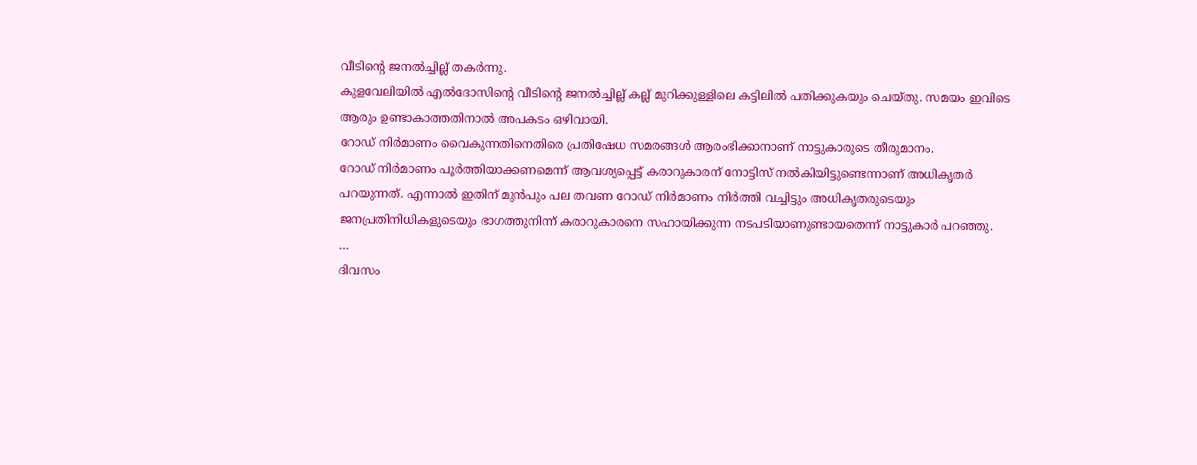വീടിന്റെ ജനൽച്ചില്ല് തകർന്നു.
കുളവേലിയിൽ എൽദോസിന്റെ വീടിന്റെ ജനൽച്ചില്ല് കല്ല് മുറിക്കുള്ളിലെ കട്ടിലിൽ പതിക്കുകയും ചെയ്തു. സമയം ഇവിടെ ആരും ഉണ്ടാകാത്തതിനാൽ അപകടം ഒഴിവായി.
റോഡ് നിർമാണം വൈകുന്നതിനെതിരെ പ്രതിഷേധ സമരങ്ങൾ ആരംഭിക്കാനാണ് നാട്ടുകാരുടെ തീരുമാനം.
റോഡ് നിർമാണം പൂർത്തിയാക്കണമെന്ന് ആവശ്യപ്പെട്ട് കരാറുകാരന് നോട്ടിസ് നൽകിയിട്ടുണ്ടെന്നാണ് അധികൃതർ പറയുന്നത്. എന്നാൽ ഇതിന് മുൻപും പല തവണ റോഡ് നിർമാണം നിർത്തി വച്ചിട്ടും അധികൃതരുടെയും ജനപ്രതിനിധികളുടെയും ഭാഗത്തുനിന്ന് കരാറുകാരനെ സഹായിക്കുന്ന നടപടിയാണുണ്ടായതെന്ന് നാട്ടുകാർ പറഞ്ഞു.
…
ദിവസം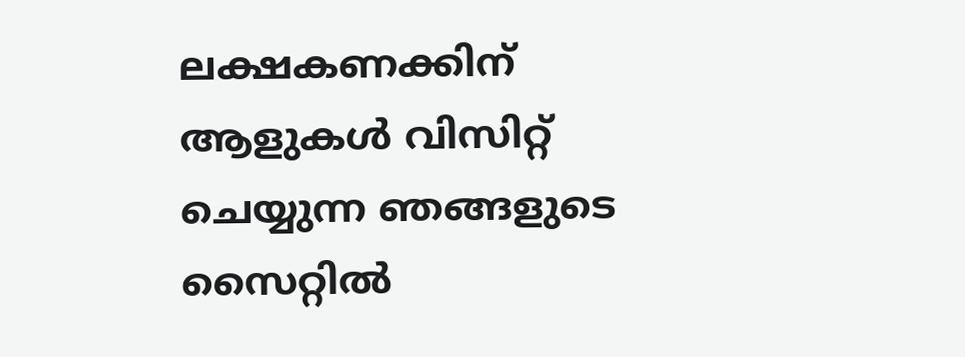ലക്ഷകണക്കിന് ആളുകൾ വിസിറ്റ് ചെയ്യുന്ന ഞങ്ങളുടെ സൈറ്റിൽ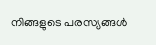നിങ്ങളുടെ പരസ്യങ്ങൾ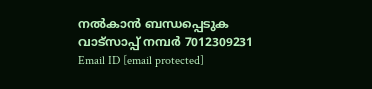നൽകാൻ ബന്ധപ്പെടുക വാട്സാപ്പ് നമ്പർ 7012309231 Email ID [email protected]